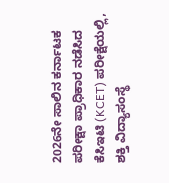2026ನೇ ಸಾಲಿನ ಕರ್ನಾಟಕ ಪರೀಕ್ಷಾ ಪ್ರಾಧಿಕಾರ ನಡೆಸಿದ ಕೆಸಿಇಟಿ (KCET) ಪರೀಕ್ಷೆಯಲ್ಲಿ, ಶಕ್ತಿ ವಿದ್ಯಾಸಂಸ್ಥೆ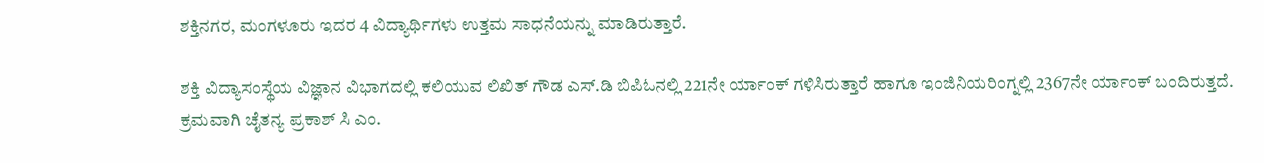ಶಕ್ತಿನಗರ, ಮಂಗಳೂರು ಇದರ 4 ವಿದ್ಯಾರ್ಥಿಗಳು ಉತ್ತಮ ಸಾಧನೆಯನ್ನು ಮಾಡಿರುತ್ತಾರೆ.

ಶಕ್ತಿ ವಿದ್ಯಾಸಂಸ್ಥೆಯ ವಿಜ್ಞಾನ ವಿಭಾಗದಲ್ಲಿ ಕಲಿಯುವ ಲಿಖಿತ್ ಗೌಡ ಎಸ್.ಡಿ ಬಿಪಿಓನಲ್ಲಿ 221ನೇ ರ್ಯಾಂಕ್ ಗಳಿಸಿರುತ್ತಾರೆ ಹಾಗೂ ಇಂಜಿನಿಯರಿಂಗ್ನಲ್ಲಿ 2367ನೇ ರ್ಯಾಂಕ್ ಬಂದಿರುತ್ತದೆ.
ಕ್ರಮವಾಗಿ ಚೈತನ್ಯ ಪ್ರಕಾಶ್ ಸಿ ಎಂ.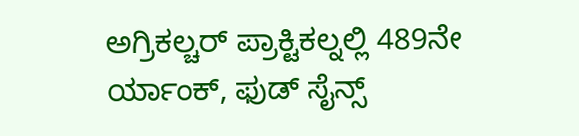ಅಗ್ರಿಕಲ್ಚರ್ ಪ್ರಾಕ್ಟಿಕಲ್ನಲ್ಲಿ 489ನೇ ರ್ಯಾಂಕ್, ಫುಡ್ ಸೈನ್ಸ್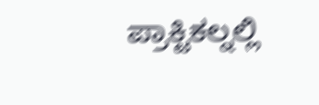ಪ್ರಾಕ್ಟಿಕಲ್ನಲ್ಲಿ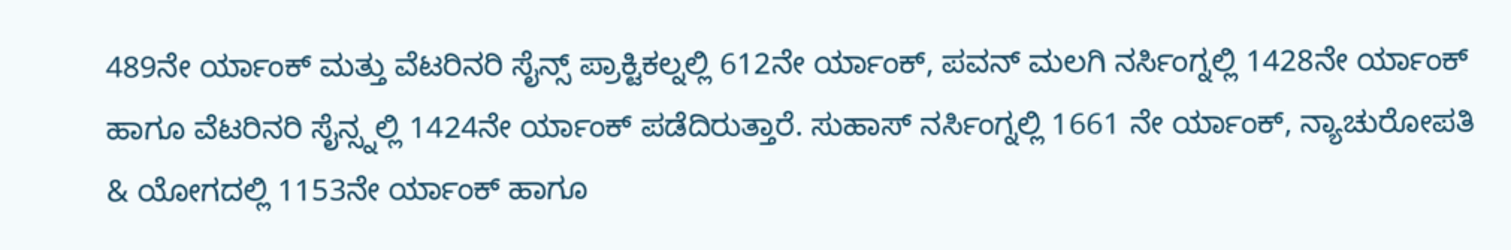489ನೇ ರ್ಯಾಂಕ್ ಮತ್ತು ವೆಟರಿನರಿ ಸೈನ್ಸ್ ಪ್ರಾಕ್ಟಿಕಲ್ನಲ್ಲಿ 612ನೇ ರ್ಯಾಂಕ್, ಪವನ್ ಮಲಗಿ ನರ್ಸಿಂಗ್ನಲ್ಲಿ 1428ನೇ ರ್ಯಾಂಕ್ ಹಾಗೂ ವೆಟರಿನರಿ ಸೈನ್ಸ್ನಲ್ಲಿ 1424ನೇ ರ್ಯಾಂಕ್ ಪಡೆದಿರುತ್ತಾರೆ. ಸುಹಾಸ್ ನರ್ಸಿಂಗ್ನಲ್ಲಿ 1661 ನೇ ರ್ಯಾಂಕ್, ನ್ಯಾಚುರೋಪತಿ & ಯೋಗದಲ್ಲಿ 1153ನೇ ರ್ಯಾಂಕ್ ಹಾಗೂ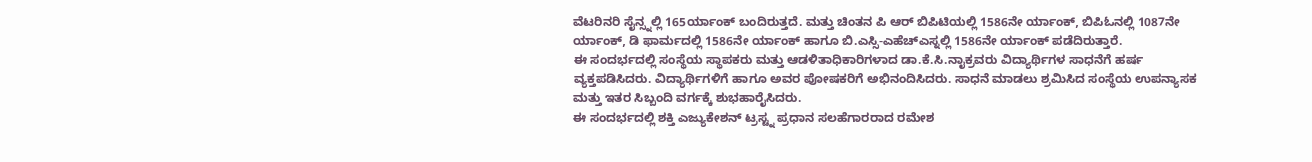ವೆಟರಿನರಿ ಸೈನ್ಸ್ನಲ್ಲಿ 165ರ್ಯಾಂಕ್ ಬಂದಿರುತ್ತದೆ. ಮತ್ತು ಚಿಂತನ ಪಿ ಆರ್ ಬಿಪಿಟಿಯಲ್ಲಿ 1586ನೇ ರ್ಯಾಂಕ್, ಬಿಪಿಓನಲ್ಲಿ 1087ನೇ ರ್ಯಾಂಕ್, ಡಿ ಫಾರ್ಮದಲ್ಲಿ 1586ನೇ ರ್ಯಾಂಕ್ ಹಾಗೂ ಬಿ.ಎಸ್ಸಿ-ಎಹೆಚ್ಎಸ್ನಲ್ಲಿ 1586ನೇ ರ್ಯಾಂಕ್ ಪಡೆದಿರುತ್ತಾರೆ.
ಈ ಸಂದರ್ಭದಲ್ಲಿ ಸಂಸ್ಥೆಯ ಸ್ಥಾಪಕರು ಮತ್ತು ಆಡಳಿತಾಧಿಕಾರಿಗಳಾದ ಡಾ.ಕೆ.ಸಿ.ನಾೖಕ್ರವರು ವಿದ್ಯಾರ್ಥಿಗಳ ಸಾಧನೆಗೆ ಹರ್ಷ ವ್ಯಕ್ತಪಡಿಸಿದರು. ವಿದ್ಯಾರ್ಥಿಗಳಿಗೆ ಹಾಗೂ ಅವರ ಪೋಷಕರಿಗೆ ಅಭಿನಂದಿಸಿದರು. ಸಾಧನೆ ಮಾಡಲು ಶ್ರಮಿಸಿದ ಸಂಸ್ಥೆಯ ಉಪನ್ಯಾಸಕ ಮತ್ತು ಇತರ ಸಿಬ್ಬಂದಿ ವರ್ಗಕ್ಕೆ ಶುಭಹಾರೈಸಿದರು.
ಈ ಸಂದರ್ಭದಲ್ಲಿ ಶಕ್ತಿ ಎಜ್ಯುಕೇಶನ್ ಟ್ರಸ್ಟ್ನ ಪ್ರಧಾನ ಸಲಹೆಗಾರರಾದ ರಮೇಶ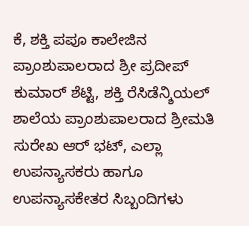ಕೆ, ಶಕ್ತಿ ಪಪೂ ಕಾಲೇಜಿನ ಪ್ರಾಂಶುಪಾಲರಾದ ಶ್ರೀ ಪ್ರದೀಪ್ ಕುಮಾರ್ ಶೆಟ್ಟಿ, ಶಕ್ತಿ ರೆಸಿಡೆನ್ಶಿಯಲ್ ಶಾಲೆಯ ಪ್ರಾಂಶುಪಾಲರಾದ ಶ್ರೀಮತಿ ಸುರೇಖ ಆರ್ ಭಟ್, ಎಲ್ಲಾ ಉಪನ್ಯಾಸಕರು ಹಾಗೂ ಉಪನ್ಯಾಸಕೇತರ ಸಿಬ್ಬಂದಿಗಳು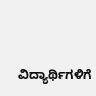ವಿದ್ಯಾರ್ಥಿಗಳಿಗೆ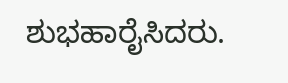ಶುಭಹಾರೈಸಿದರು.